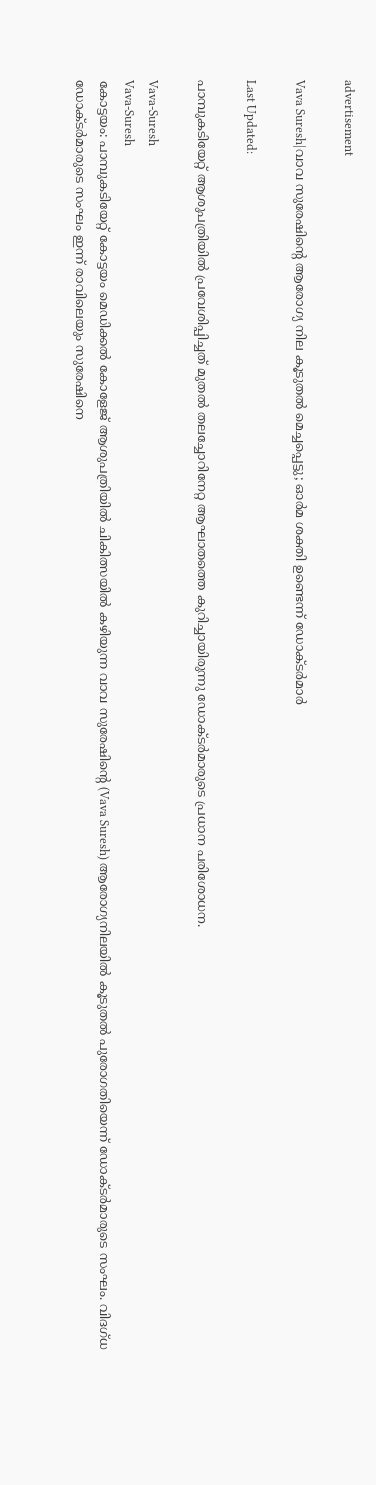advertisement

Vava Suresh|വാവ സുരേഷിന്റെ ആരോഗ്യ നില കൂടുതൽ മെച്ചപ്പെട്ടു; ഓർമ ശക്തി ഉണ്ടെന്ന് ഡോക്ടർമാർ

Last Updated:

പാമ്പുകടിയേറ്റ് ആശുപത്രിയിൽ പ്രവേശിപ്പിച്ചത് മുതൽ തലച്ചോറിനേറ്റ ആഘാതത്തെ കുറിച്ചായിരുന്നു ഡോക്ടർമാരുടെ പ്രധാന പരിശോധന.

Vava-Suresh
Vava-Suresh
കോട്ടയം: പാമ്പുകടിയേറ്റ് കോട്ടയം മെഡിക്കൽ കോളേജ് ആശുപത്രിയിൽ ചികിത്സയിൽ കഴിയുന്ന വാവ സുരേഷിന്റെ (Vava Suresh) ആരോഗ്യനിലയിൽ കൂടുതൽ പുരോഗതിയെന്ന് ഡോക്ടർമാരുടെ സംഘം. വിദഗ്ധ ഡോക്ടർമാരുടെ സംഘം ഇന്ന് രാവിലെയും സുരേഷിനെ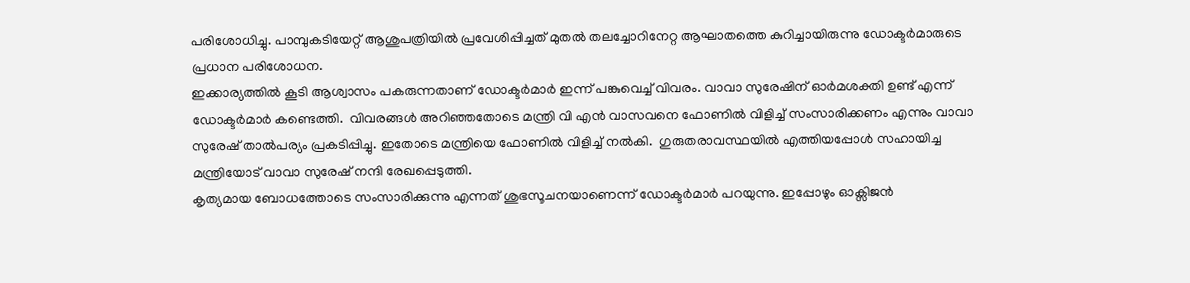പരിശോധിച്ചു. പാമ്പുകടിയേറ്റ് ആശുപത്രിയിൽ പ്രവേശിപ്പിച്ചത് മുതൽ തലച്ചോറിനേറ്റ ആഘാതത്തെ കുറിച്ചായിരുന്നു ഡോക്ടർമാരുടെ പ്രധാന പരിശോധന.
ഇക്കാര്യത്തിൽ കൂടി ആശ്വാസം പകരുന്നതാണ് ഡോക്ടർമാർ ഇന്ന് പങ്കുവെച്ച് വിവരം. വാവാ സുരേഷിന് ഓർമശക്തി ഉണ്ട് എന്ന് ഡോക്ടർമാർ കണ്ടെത്തി.  വിവരങ്ങൾ അറിഞ്ഞതോടെ മന്ത്രി വി എൻ വാസവനെ ഫോണിൽ വിളിച്ച് സംസാരിക്കണം എന്നും വാവാ സുരേഷ് താൽപര്യം പ്രകടിപ്പിച്ചു. ഇതോടെ മന്ത്രിയെ ഫോണിൽ വിളിച്ച് നൽകി.  ഗുരുതരാവസ്ഥയിൽ എത്തിയപ്പോൾ സഹായിച്ച മന്ത്രിയോട് വാവാ സുരേഷ് നന്ദി രേഖപ്പെടുത്തി.
കൃത്യമായ ബോധത്തോടെ സംസാരിക്കുന്നു എന്നത് ശുഭസൂചനയാണെന്ന് ഡോക്ടർമാർ പറയുന്നു. ഇപ്പോഴും ഓക്സിജൻ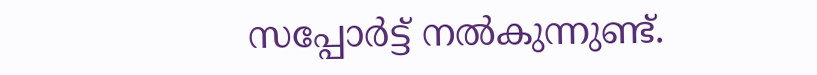സപ്പോർട്ട് നൽകുന്നുണ്ട്.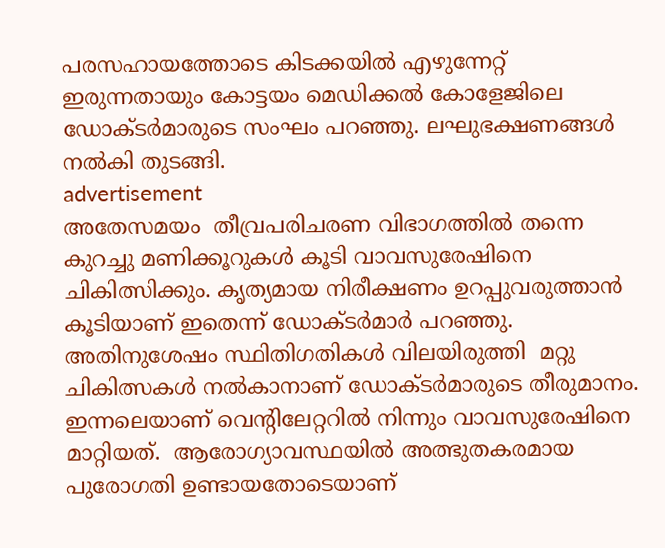പരസഹായത്തോടെ കിടക്കയിൽ എഴുന്നേറ്റ് ഇരുന്നതായും കോട്ടയം മെഡിക്കൽ കോളേജിലെ ഡോക്ടർമാരുടെ സംഘം പറഞ്ഞു. ലഘുഭക്ഷണങ്ങൾ നൽകി തുടങ്ങി.
advertisement
അതേസമയം  തീവ്രപരിചരണ വിഭാഗത്തിൽ തന്നെ കുറച്ചു മണിക്കൂറുകൾ കൂടി വാവസുരേഷിനെ ചികിത്സിക്കും. കൃത്യമായ നിരീക്ഷണം ഉറപ്പുവരുത്താൻ കൂടിയാണ് ഇതെന്ന് ഡോക്ടർമാർ പറഞ്ഞു. അതിനുശേഷം സ്ഥിതിഗതികൾ വിലയിരുത്തി  മറ്റു ചികിത്സകൾ നൽകാനാണ് ഡോക്ടർമാരുടെ തീരുമാനം.
ഇന്നലെയാണ് വെന്റിലേറ്ററിൽ നിന്നും വാവസുരേഷിനെ മാറ്റിയത്.  ആരോഗ്യാവസ്ഥയിൽ അത്ഭുതകരമായ പുരോഗതി ഉണ്ടായതോടെയാണ്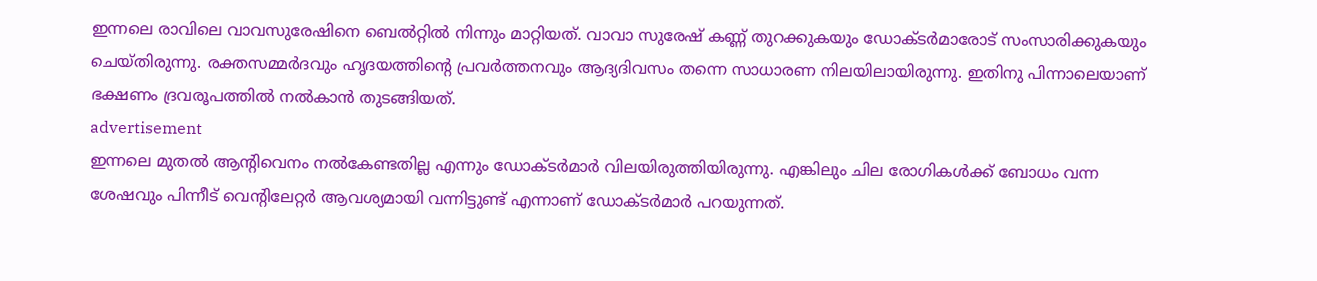ഇന്നലെ രാവിലെ വാവസുരേഷിനെ ബെൽറ്റിൽ നിന്നും മാറ്റിയത്. വാവാ സുരേഷ് കണ്ണ് തുറക്കുകയും ഡോക്ടർമാരോട് സംസാരിക്കുകയും ചെയ്തിരുന്നു. രക്തസമ്മർദവും ഹൃദയത്തിന്റെ പ്രവർത്തനവും ആദ്യദിവസം തന്നെ സാധാരണ നിലയിലായിരുന്നു. ഇതിനു പിന്നാലെയാണ് ഭക്ഷണം ദ്രവരൂപത്തിൽ നൽകാൻ തുടങ്ങിയത്.
advertisement
ഇന്നലെ മുതൽ ആന്റിവെനം നൽകേണ്ടതില്ല എന്നും ഡോക്ടർമാർ വിലയിരുത്തിയിരുന്നു. എങ്കിലും ചില രോഗികൾക്ക് ബോധം വന്ന ശേഷവും പിന്നീട് വെന്റിലേറ്റർ ആവശ്യമായി വന്നിട്ടുണ്ട് എന്നാണ് ഡോക്ടർമാർ പറയുന്നത്.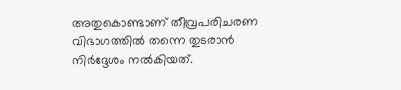അതുകൊണ്ടാണ് തീവ്രപരിചരണ വിഭാഗത്തിൽ തന്നെ തുടരാൻ നിർദ്ദേശം നൽകിയത്.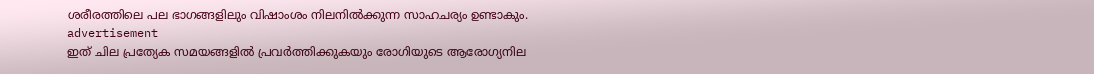ശരീരത്തിലെ പല ഭാഗങ്ങളിലും വിഷാംശം നിലനിൽക്കുന്ന സാഹചര്യം ഉണ്ടാകും.
advertisement
ഇത് ചില പ്രത്യേക സമയങ്ങളിൽ പ്രവർത്തിക്കുകയും രോഗിയുടെ ആരോഗ്യനില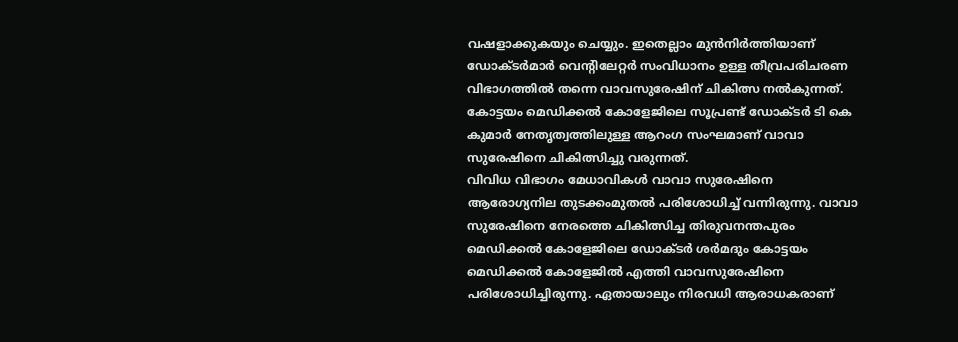വഷളാക്കുകയും ചെയ്യും. ഇതെല്ലാം മുൻനിർത്തിയാണ് ഡോക്ടർമാർ വെന്റിലേറ്റർ സംവിധാനം ഉള്ള തീവ്രപരിചരണ വിഭാഗത്തിൽ തന്നെ വാവസുരേഷിന് ചികിത്സ നൽകുന്നത്. കോട്ടയം മെഡിക്കൽ കോളേജിലെ സൂപ്രണ്ട് ഡോക്ടർ ടി കെ കുമാർ നേതൃത്വത്തിലുള്ള ആറംഗ സംഘമാണ് വാവാ സുരേഷിനെ ചികിത്സിച്ചു വരുന്നത്.
വിവിധ വിഭാഗം മേധാവികൾ വാവാ സുരേഷിനെ ആരോഗ്യനില തുടക്കംമുതൽ പരിശോധിച്ച് വന്നിരുന്നു. വാവാ സുരേഷിനെ നേരത്തെ ചികിത്സിച്ച തിരുവനന്തപുരം മെഡിക്കൽ കോളേജിലെ ഡോക്ടർ ശർമദും കോട്ടയം മെഡിക്കൽ കോളേജിൽ എത്തി വാവസുരേഷിനെ പരിശോധിച്ചിരുന്നു. ഏതായാലും നിരവധി ആരാധകരാണ്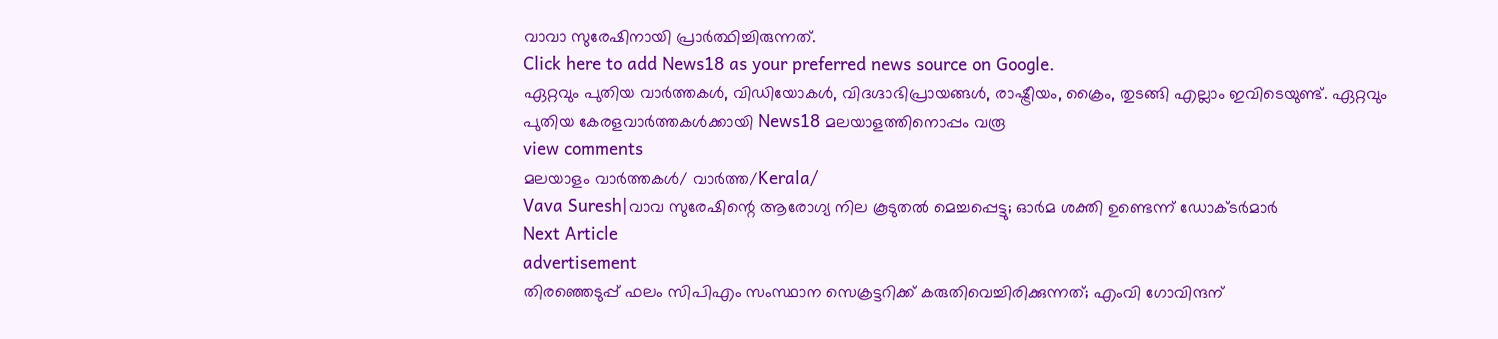വാവാ സുരേഷിനായി പ്രാർത്ഥിച്ചിരുന്നത്.
Click here to add News18 as your preferred news source on Google.
ഏറ്റവും പുതിയ വാർത്തകൾ, വിഡിയോകൾ, വിദഗ്ദാഭിപ്രായങ്ങൾ, രാഷ്ട്രീയം, ക്രൈം, തുടങ്ങി എല്ലാം ഇവിടെയുണ്ട്. ഏറ്റവും പുതിയ കേരളവാർത്തകൾക്കായി News18 മലയാളത്തിനൊപ്പം വരൂ
view comments
മലയാളം വാർത്തകൾ/ വാർത്ത/Kerala/
Vava Suresh|വാവ സുരേഷിന്റെ ആരോഗ്യ നില കൂടുതൽ മെച്ചപ്പെട്ടു; ഓർമ ശക്തി ഉണ്ടെന്ന് ഡോക്ടർമാർ
Next Article
advertisement
തിരഞ്ഞെടുപ്പ് ഫലം സിപിഎം സംസ്ഥാന സെക്രട്ടറിക്ക് കരുതിവെച്ചിരിക്കുന്നത്; എംവി ഗോവിന്ദന്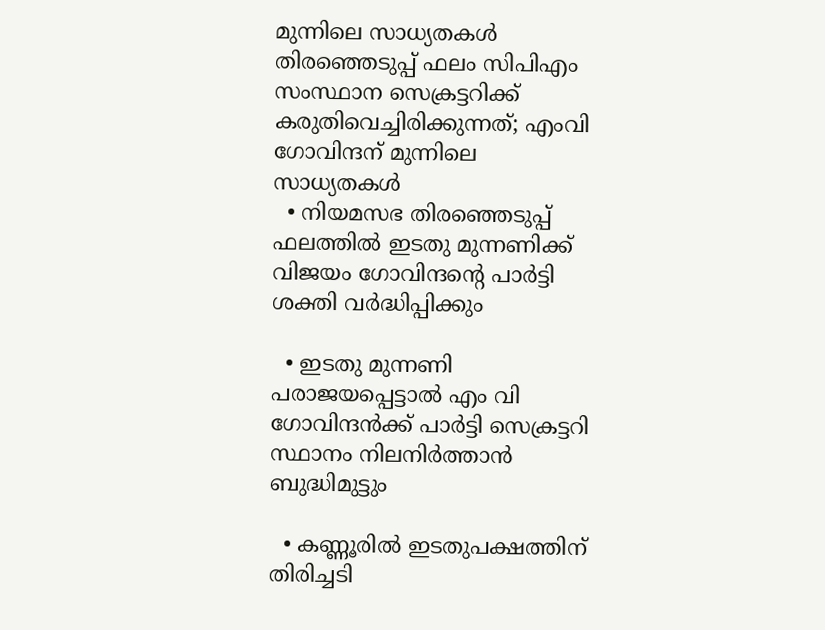മുന്നിലെ സാധ്യതകൾ
തിരഞ്ഞെടുപ്പ് ഫലം സിപിഎം സംസ്ഥാന സെക്രട്ടറിക്ക് കരുതിവെച്ചിരിക്കുന്നത്; എംവി ഗോവിന്ദന് മുന്നിലെ സാധ്യതകൾ
  • നിയമസഭ തിരഞ്ഞെടുപ്പ് ഫലത്തിൽ ഇടതു മുന്നണിക്ക് വിജയം ഗോവിന്ദന്റെ പാർട്ടി ശക്തി വർദ്ധിപ്പിക്കും

  • ഇടതു മുന്നണി പരാജയപ്പെട്ടാൽ എം വി ഗോവിന്ദൻക്ക് പാർട്ടി സെക്രട്ടറി സ്ഥാനം നിലനിർത്താൻ ബുദ്ധിമുട്ടും

  • കണ്ണൂരിൽ ഇടതുപക്ഷത്തിന് തിരിച്ചടി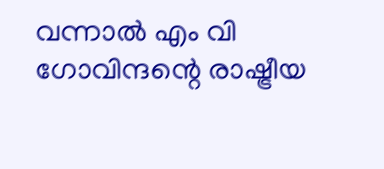വന്നാൽ എം വി ഗോവിന്ദന്റെ രാഷ്ട്രീയ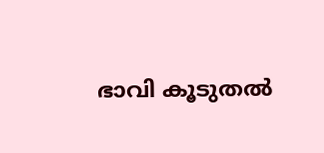ഭാവി കൂടുതൽ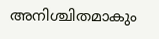അനിശ്ചിതമാകും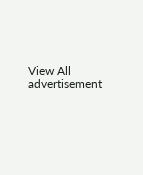View All
advertisement